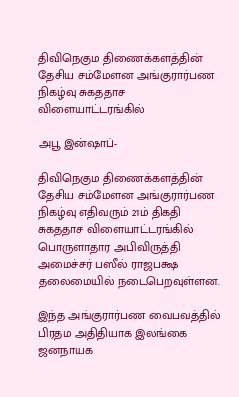திவிநெகும திணைக்களத்தின் தேசிய சம்மேளன அங்குரார்பண நிகழ்வு சுகததாச விளையாட்டரங்கில்

அபூ இன்ஷாப்-

திவிநெகும திணைக்களத்தின் தேசிய சம்மேளன அங்குரார்பண நிகழ்வு எதிவரும் 21ம் திகதி சுகததாச விளையாட்டரங்கில் பொருளாதார அபிவிருத்தி அமைச்சர் பஸீல் ராஜபக்ஷ தலைமையில் நடைபெறவுள்ளன.

இந்த அங்குரார்பண வைபவத்தில் பிரதம அதிதியாக இலங்கை ஜனநாயக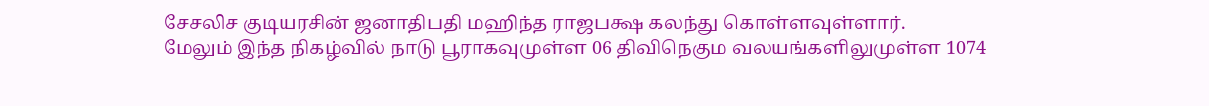சேசலிச குடியரசின் ஜனாதிபதி மஹிந்த ராஜபக்ஷ கலந்து கொள்ளவுள்ளார்.
மேலும் இந்த நிகழ்வில் நாடு பூராகவுமுள்ள 06 திவிநெகும வலயங்களிலுமுள்ள 1074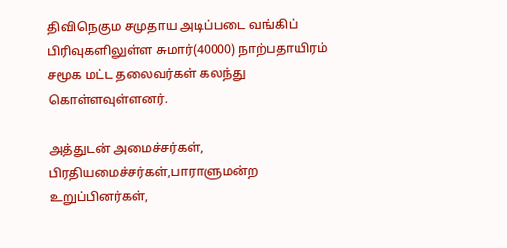திவிநெகும சமுதாய அடிப்படை வங்கிப் பிரிவுகளிலுள்ள சுமார்(40000) நாற்பதாயிரம் சமூக மட்ட தலைவர்கள் கலந்து கொள்ளவுள்ளனர்.

அத்துடன் அமைச்சர்கள், பிரதியமைச்சர்கள்,பாராளுமன்ற உறுப்பினர்கள்,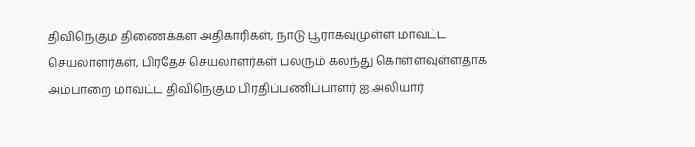திவிநெகும திணைக்கள அதிகாரிகள், நாடு பூராகவுமுள்ள மாவட்ட செயலாளர்கள், பிரதேச செயலாளர்கள் பலரும் கலந்து கொள்ளவுள்ளதாக அம்பாறை மாவட்ட திவிநெகும பிரதிப்பணிப்பாளர் ஐ.அலியார்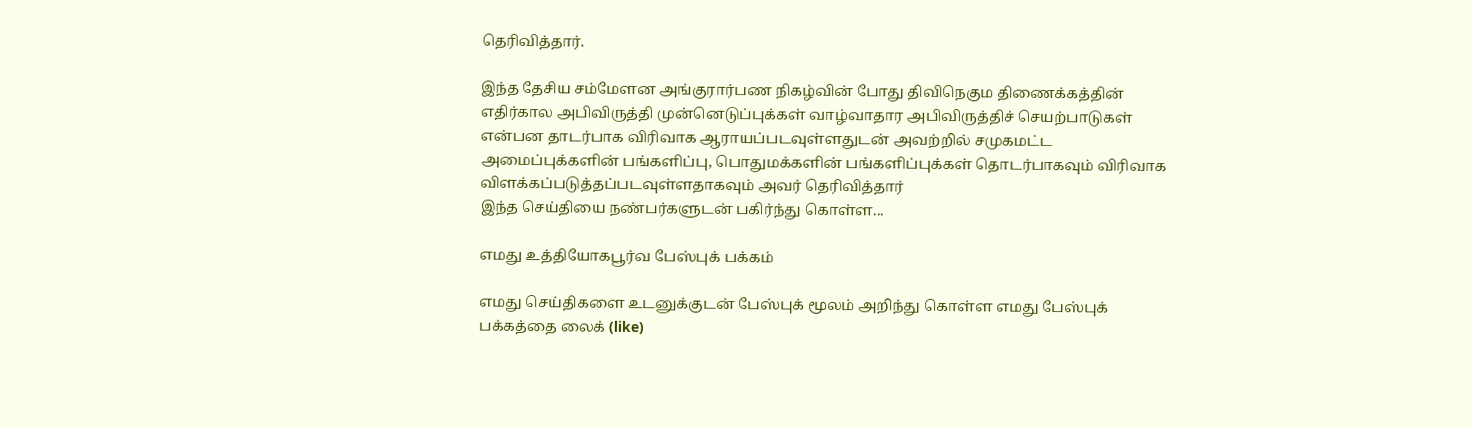தெரிவித்தார்.

இந்த தேசிய சம்மேளன அங்குரார்பண நிகழ்வின் போது திவிநெகும திணைக்கத்தின் எதிர்கால அபிவிருத்தி முன்னெடுப்புக்கள் வாழ்வாதார அபிவிருத்திச் செயற்பாடுகள் என்பன தாடர்பாக விரிவாக ஆராயப்படவுள்ளதுடன் அவற்றில் சமுகமட்ட அமைப்புக்களின் பங்களிப்பு, பொதுமக்களின் பங்களிப்புக்கள் தொடர்பாகவும் விரிவாக விளக்கப்படுத்தப்படவுள்ளதாகவும் அவர் தெரிவித்தார்
இந்த செய்தியை நண்பர்களுடன் பகிர்ந்து கொள்ள...

எமது உத்தியோகபூர்வ பேஸ்புக் பக்கம்

எமது செய்திகளை உடனுக்குடன் பேஸ்புக் மூலம் அறிந்து கொள்ள எமது பேஸ்புக் பக்கத்தை லைக் (like)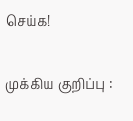செய்க!

முக்கிய குறிப்பு :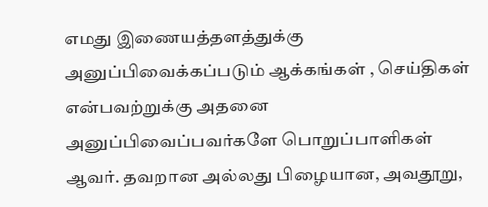எமது இணையத்தளத்துக்கு அனுப்பிவைக்கப்படும் ஆக்கங்கள் , செய்திகள் என்பவற்றுக்கு அதனை அனுப்பிவைப்பவர்களே பொறுப்பாளிகள் ஆவர். தவறான அல்லது பிழையான, அவதூறு,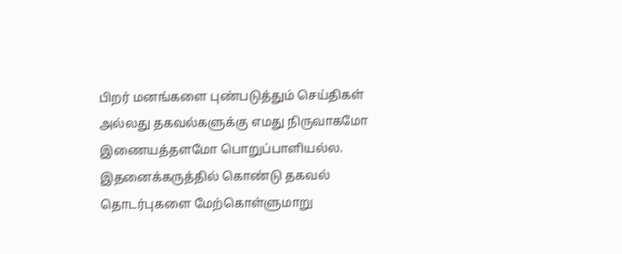பிறர் மனங்களை புண்படுத்தும் செய்திகள் அல்லது தகவல்களுக்கு எமது நிருவாகமோ இணையத்தளமோ பொறுப்பாளியல்ல. இதனைக்கருத்தில் கொண்டு தகவல் தொடர்புகளை மேற்கொள்ளுமாறு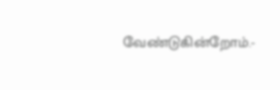வேண்டுகின்றோம்.-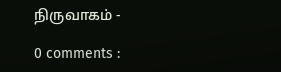நிருவாகம் -

0 comments :